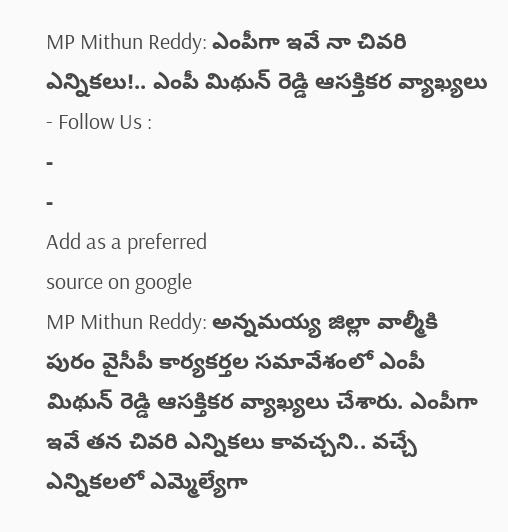MP Mithun Reddy: ఎంపీగా ఇవే నా చివరి ఎన్నికలు!.. ఎంపీ మిథున్ రెడ్డి ఆసక్తికర వ్యాఖ్యలు
- Follow Us :
-
-
Add as a preferred
source on google
MP Mithun Reddy: అన్నమయ్య జిల్లా వాల్మీకి పురం వైసీపీ కార్యకర్తల సమావేశంలో ఎంపీ మిథున్ రెడ్డి ఆసక్తికర వ్యాఖ్యలు చేశారు. ఎంపీగా ఇవే తన చివరి ఎన్నికలు కావచ్చని.. వచ్చే ఎన్నికలలో ఎమ్మెల్యేగా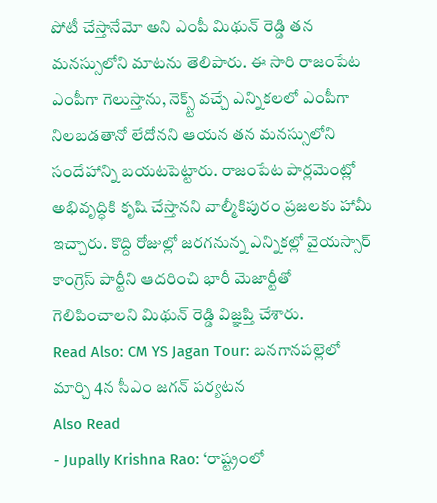పోటీ చేస్తానేమో అని ఎంపీ మిథున్ రెడ్డి తన మనస్సులోని మాటను తెలిపారు. ఈ సారి రాజంపేట ఎంపీగా గెలుస్తాను, నెక్స్ట్ వచ్చే ఎన్నికలలో ఎంపీగా నిలబడతానో లేదోనని ఆయన తన మనస్సులోని సందేహాన్ని బయటపెట్టారు. రాజంపేట పార్లమెంట్లో అభివృద్ధికి కృషి చేస్తానని వాల్మీకిపురం ప్రజలకు హామీ ఇచ్చారు. కొద్ది రోజుల్లో జరగనున్న ఎన్నికల్లో వైయస్సార్ కాంగ్రెస్ పార్టీని ఆదరించి భారీ మెజార్టీతో గెలిపించాలని మిథున్ రెడ్డి విజ్ఞప్తి చేశారు.
Read Also: CM YS Jagan Tour: బనగానపల్లెలో మార్చి 4న సీఎం జగన్ పర్యటన
Also Read
- Jupally Krishna Rao: ‘రాష్ట్రంలో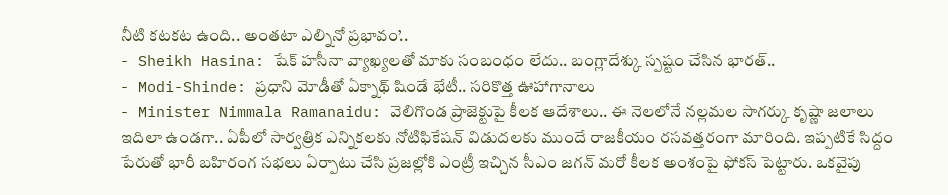నీటి కటకట ఉంది.. అంతటా ఎల్నినో ప్రభావం’..
- Sheikh Hasina: షేక్ హసీనా వ్యాఖ్యలతో మాకు సంబంధం లేదు.. బంగ్లాదేశ్కు స్పష్టం చేసిన భారత్..
- Modi-Shinde: ప్రధాని మోడీతో ఏక్నాథ్ షిండే భేటీ.. సరికొత్త ఊహాగానాలు
- Minister Nimmala Ramanaidu: వెలిగొండ ప్రాజెక్టుపై కీలక ఆదేశాలు.. ఈ నెలలోనే నల్లమల సాగర్కు కృష్ణా జలాలు
ఇదిలా ఉండగా.. ఏపీలో సార్వత్రిక ఎన్నికలకు నోటిఫికేషన్ విడుదలకు ముందే రాజకీయం రసవత్తరంగా మారింది. ఇప్పటికే సిద్దం పేరుతో భారీ బహిరంగ సభలు ఏర్పాటు చేసి ప్రజల్లోకి ఎంట్రీ ఇచ్చిన సీఎం జగన్ మరో కీలక అంశంపై ఫోకస్ పెట్టారు. ఒకవైపు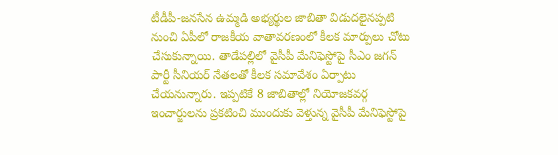టీడీపీ-జనసేన ఉమ్మడి అభ్యర్థుల జాబితా విడుదలైనప్పటి నుంచి ఏపీలో రాజకీయ వాతావరణంలో కీలక మార్పులు చోటు చేసుకున్నాయి. తాడేపల్లిలో వైసీపీ మేనిఫెస్టోపై సీఎం జగన్ పార్టీ సీనియర్ నేతలతో కీలక సమావేశం ఏర్పాటు చేయనున్నారు. ఇప్పటికే 8 జాబితాల్లో నియోజకవర్గ ఇంచార్జులను ప్రకటించి ముందుకు వెళ్తున్న వైసీపీ మేనిఫెస్టోపై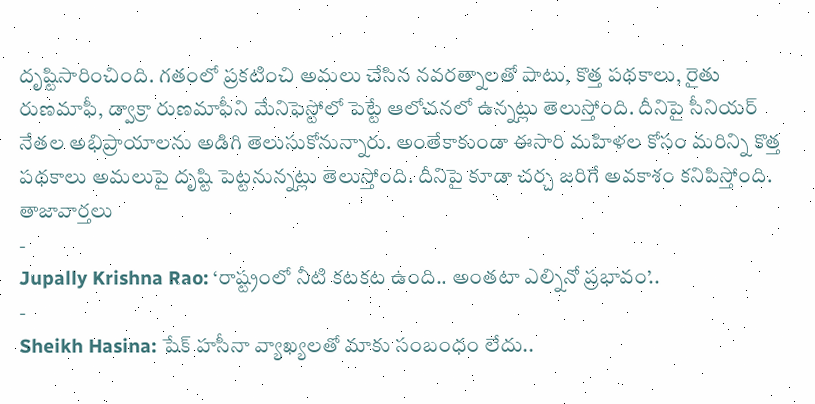దృష్టిసారించింది. గతంలో ప్రకటించి అమలు చేసిన నవరత్నాలతో పాటు, కొత్త పథకాలు, రైతు రుణమాఫీ, డ్వాక్రా రుణమాఫీని మేనిఫెస్టోలో పెట్టే ఆలోచనలో ఉన్నట్లు తెలుస్తోంది. దీనిపై సీనియర్ నేతల అభిప్రాయాలను అడిగి తెలుసుకోనున్నారు. అంతేకాకుండా ఈసారి మహిళల కోసం మరిన్ని కొత్త పథకాలు అమలుపై దృష్టి పెట్టనున్నట్లు తెలుస్తోంది. దీనిపై కూడా చర్చ జరిగే అవకాశం కనిపిస్తోంది.
తాజావార్తలు
-
Jupally Krishna Rao: ‘రాష్ట్రంలో నీటి కటకట ఉంది.. అంతటా ఎల్నినో ప్రభావం’..
-
Sheikh Hasina: షేక్ హసీనా వ్యాఖ్యలతో మాకు సంబంధం లేదు..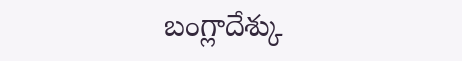బంగ్లాదేశ్కు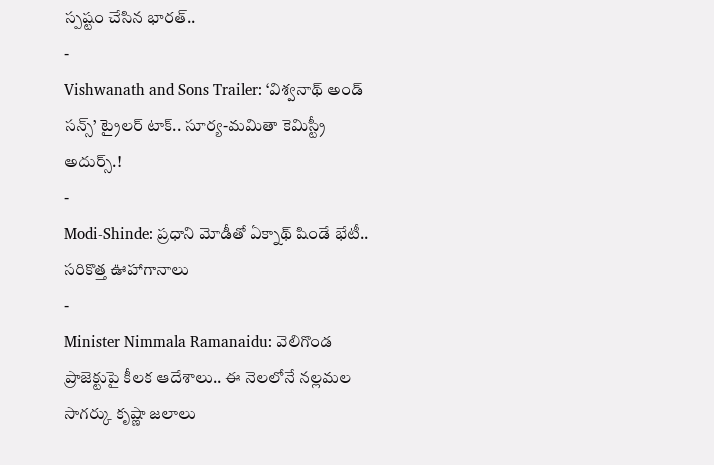స్పష్టం చేసిన భారత్..
-
Vishwanath and Sons Trailer: ‘విశ్వనాథ్ అండ్ సన్స్’ ట్రైలర్ టాక్.. సూర్య-మమితా కెమిస్ట్రీ అదుర్స్.!
-
Modi-Shinde: ప్రధాని మోడీతో ఏక్నాథ్ షిండే భేటీ.. సరికొత్త ఊహాగానాలు
-
Minister Nimmala Ramanaidu: వెలిగొండ ప్రాజెక్టుపై కీలక ఆదేశాలు.. ఈ నెలలోనే నల్లమల సాగర్కు కృష్ణా జలాలు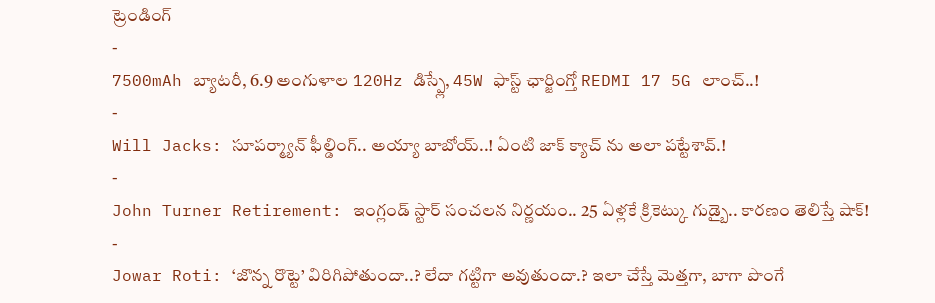ట్రెండింగ్
-
7500mAh బ్యాటరీ, 6.9 అంగుళాల 120Hz డిస్ప్లే, 45W ఫాస్ట్ ఛార్జింగ్తో REDMI 17 5G లాంచ్..!
-
Will Jacks: సూపర్మ్యాన్ ఫీల్డింగ్.. అయ్యా బాబోయ్..! ఏంటి జాక్ క్యాచ్ ను అలా పట్టేశావ్.!
-
John Turner Retirement: ఇంగ్లండ్ స్టార్ సంచలన నిర్ణయం.. 25 ఏళ్లకే క్రికెట్కు గుడ్బై.. కారణం తెలిస్తే షాక్!
-
Jowar Roti: ‘జొన్న రొట్టె’ విరిగిపోతుందా..? లేదా గట్టిగా అవుతుందా.? ఇలా చేస్తే మెత్తగా, బాగా పొంగే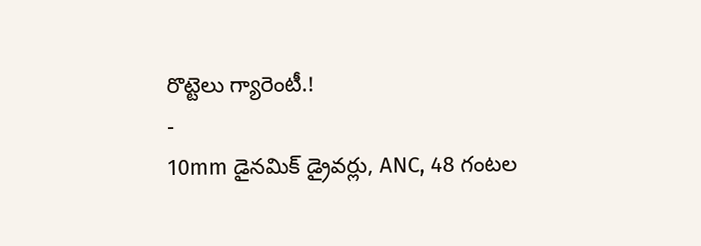రొట్టెలు గ్యారెంటీ.!
-
10mm డైనమిక్ డ్రైవర్లు, ANC, 48 గంటల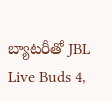బ్యాటరీతో JBL Live Buds 4,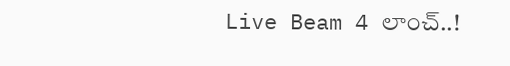Live Beam 4 లాంచ్..!